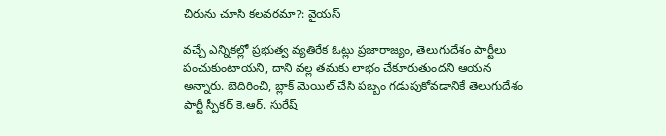చిరును చూసి కలవరమా?: వైయస్

వచ్చే ఎన్నికల్లో ప్రభుత్వ వ్యతిరేక ఓట్లు ప్రజారాజ్యం, తెలుగుదేశం పార్టీలు పంచుకుంటాయని, దాని వల్ల తమకు లాభం చేకూరుతుందని ఆయన అన్నారు. బెదిరించి, బ్లాక్ మెయిల్ చేసి పబ్బం గడుపుకోవడానికే తెలుగుదేశం పార్టీ స్పీకర్ కె.ఆర్. సురేష్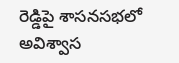రెడ్డిపై శాసనసభలో అవిశ్వాస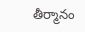తీర్మానం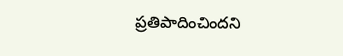ప్రతిపాదించిందని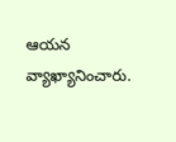ఆయన వ్యాఖ్యానించారు.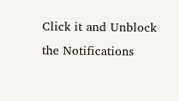Click it and Unblock the Notifications